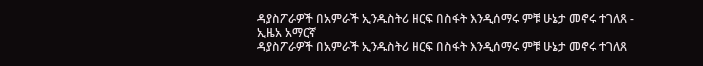ዳያስፖራዎች በአምራች ኢንዱስትሪ ዘርፍ በስፋት እንዲሰማሩ ምቹ ሁኔታ መኖሩ ተገለጸ - ኢዜአ አማርኛ
ዳያስፖራዎች በአምራች ኢንዱስትሪ ዘርፍ በስፋት እንዲሰማሩ ምቹ ሁኔታ መኖሩ ተገለጸ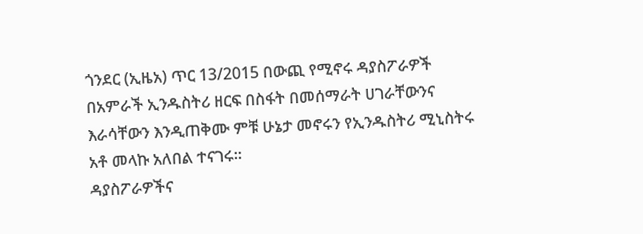ጎንደር (ኢዜአ) ጥር 13/2015 በውጪ የሚኖሩ ዳያስፖራዎች በአምራች ኢንዱስትሪ ዘርፍ በስፋት በመሰማራት ሀገራቸውንና እራሳቸውን እንዲጠቅሙ ምቹ ሁኔታ መኖሩን የኢንዱስትሪ ሚኒስትሩ አቶ መላኩ አለበል ተናገሩ።
ዳያስፖራዎችና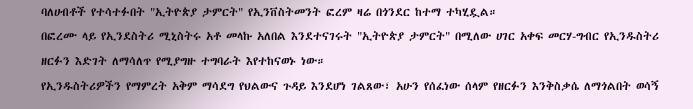ባለሀብቶች የተሳተፉበት "ኢትዮጵያ ታምርት" የኢንቨስትመንት ፎረም ዛሬ በጎንደር ከተማ ተካሂዷል።
በፎረሙ ላይ የኢንደስትሪ ሚኒስትሩ አቶ መላኩ አለበል እንደተናገሩት "ኢትዮጵያ ታምርት" በሚለው ሀገር አቀፍ መርሃ-ግብር የኢንዱስትሪ ዘርፉን እድገት ለማሳለጥ የሚያግዙ ተግባራት እየተከናወኑ ነው።
የኢንዱስትሪዎችን የማምረት አቅም ማሳደግ የህልውና ጉዳይ እንደሆነ ገልጸው፣ አሁን የሰፈነው ሰላም የዘርፉን እንቅስቃሴ ለማጎልበት ወሳኝ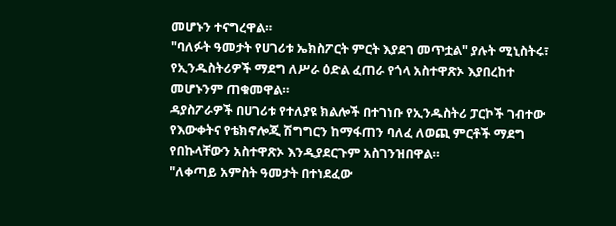መሆኑን ተናግረዋል።
"ባለፉት ዓመታት የሀገሪቱ ኤክስፖርት ምርት እያደገ መጥቷል" ያሉት ሚኒስትሩ፣ የኢንዱስትሪዎች ማደግ ለሥራ ዕድል ፈጠራ የጎላ አስተዋጽኦ እያበረከተ መሆኑንም ጠቁመዋል።
ዳያስፖራዎች በሀገሪቱ የተለያዩ ክልሎች በተገነቡ የኢንዱስትሪ ፓርኮች ገብተው የእውቀትና የቴክኖሎጂ ሽግግርን ከማፋጠን ባለፈ ለወጪ ምርቶች ማደግ የበኩላቸውን አስተዋጽኦ እንዲያደርጉም አስገንዝበዋል።
"ለቀጣይ አምስት ዓመታት በተነደፈው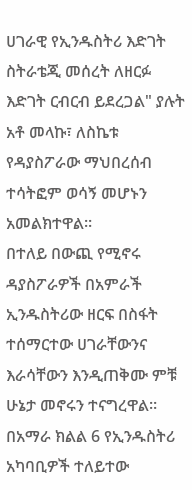ሀገራዊ የኢንዱስትሪ እድገት ስትራቴጂ መሰረት ለዘርፉ እድገት ርብርብ ይደረጋል" ያሉት አቶ መላኩ፣ ለስኬቱ የዳያስፖራው ማህበረሰብ ተሳትፎም ወሳኝ መሆኑን አመልክተዋል።
በተለይ በውጪ የሚኖሩ ዳያስፖራዎች በአምራች ኢንዱስትሪው ዘርፍ በስፋት ተሰማርተው ሀገራቸውንና እራሳቸውን እንዲጠቅሙ ምቹ ሁኔታ መኖሩን ተናግረዋል።
በአማራ ክልል 6 የኢንዱስትሪ አካባቢዎች ተለይተው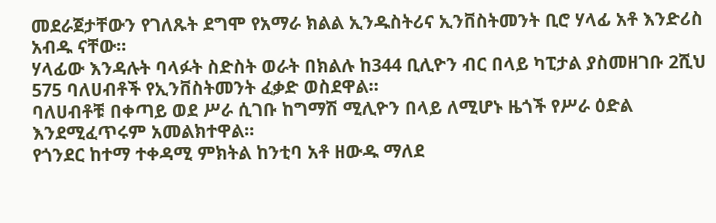መደራጀታቸውን የገለጹት ደግሞ የአማራ ክልል ኢንዱስትሪና ኢንቨስትመንት ቢሮ ሃላፊ አቶ እንድሪስ አብዱ ናቸው።
ሃላፊው እንዳሉት ባላፉት ስድስት ወራት በክልሉ ከ344 ቢሊዮን ብር በላይ ካፒታል ያስመዘገቡ 2ሺህ 575 ባለሀብቶች የኢንቨስትመንት ፈቃድ ወስደዋል።
ባለሀብቶቹ በቀጣይ ወደ ሥራ ሲገቡ ከግማሽ ሚሊዮን በላይ ለሚሆኑ ዜጎች የሥራ ዕድል እንደሚፈጥሩም አመልክተዋል።
የጎንደር ከተማ ተቀዳሚ ምክትል ከንቲባ አቶ ዘውዱ ማለደ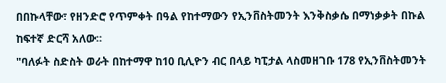በበኩላቸው፣ የዘንድሮ የጥምቀት በዓል የከተማውን የኢንቨስትመንት እንቅስቃሴ በማነቃቃት በኩል ከፍተኛ ድርሻ አለው።
"ባለፉት ስድስት ወራት በከተማዋ ከ10 ቢሊዮን ብር በላይ ካፒታል ላስመዘገቡ 178 የኢንቨስትመንት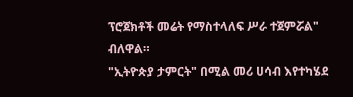ፕሮጀክቶች መሬት የማስተላለፍ ሥራ ተጀምሯል" ብለዋል።
"ኢትዮጵያ ታምርት" በሚል መሪ ሀሳብ እየተካሄደ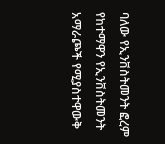ባለው የኢንቨስትመንት ፎረም የከተማዋን የኢንቨስትመንት አማራጮች የሚያስተዋውቅ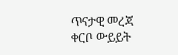ጥናታዊ መረጃ ቀርቦ ውይይት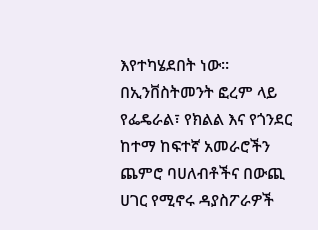እየተካሄደበት ነው።
በኢንቨስትመንት ፎረም ላይ የፌዴራል፣ የክልል እና የጎንደር ከተማ ከፍተኛ አመራሮችን ጨምሮ ባሀለብቶችና በውጪ ሀገር የሚኖሩ ዳያስፖራዎች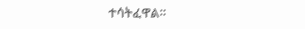ተሳትፈዋል።